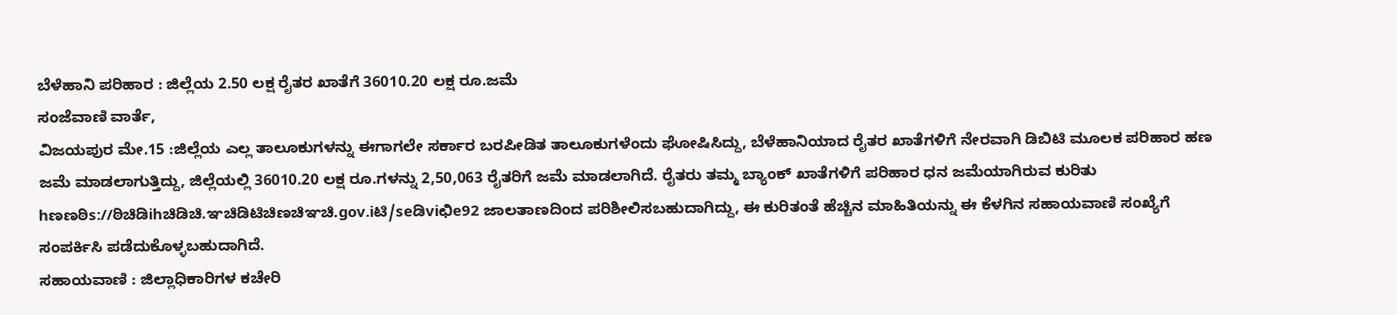ಬೆಳೆಹಾನಿ ಪರಿಹಾರ : ಜಿಲ್ಲೆಯ 2.50 ಲಕ್ಷ ರೈತರ ಖಾತೆಗೆ 36010.20 ಲಕ್ಷ ರೂ.ಜಮೆ
ಸಂಜೆವಾಣಿ ವಾರ್ತೆ,
ವಿಜಯಪುರ ಮೇ.15 :ಜಿಲ್ಲೆಯ ಎಲ್ಲ ತಾಲೂಕುಗಳನ್ನು ಈಗಾಗಲೇ ಸರ್ಕಾರ ಬರಪೀಡಿತ ತಾಲೂಕುಗಳೆಂದು ಘೋಷಿಸಿದ್ದು, ಬೆಳೆಹಾನಿಯಾದ ರೈತರ ಖಾತೆಗಳಿಗೆ ನೇರವಾಗಿ ಡಿಬಿಟಿ ಮೂಲಕ ಪರಿಹಾರ ಹಣ ಜಮೆ ಮಾಡಲಾಗುತ್ತಿದ್ದು, ಜಿಲ್ಲೆಯಲ್ಲಿ 36010.20 ಲಕ್ಷ ರೂ.ಗಳನ್ನು 2,50,063 ರೈತರಿಗೆ ಜಮೆ ಮಾಡಲಾಗಿದೆ. ರೈತರು ತಮ್ಮ ಬ್ಯಾಂಕ್ ಖಾತೆಗಳಿಗೆ ಪರಿಹಾರ ಧನ ಜಮೆಯಾಗಿರುವ ಕುರಿತು hಣಣಠಿs://ಠಿಚಿಡಿihಚಿಡಿಚಿ.ಞಚಿಡಿಟಿಚಿಣಚಿಞಚಿ.gov.iಟಿ/seಡಿviಛಿe92 ಜಾಲತಾಣದಿಂದ ಪರಿಶೀಲಿಸಬಹುದಾಗಿದ್ದು, ಈ ಕುರಿತಂತೆ ಹೆಚ್ಚಿನ ಮಾಹಿತಿಯನ್ನು ಈ ಕೆಳಗಿನ ಸಹಾಯವಾಣಿ ಸಂಖ್ಯೆಗೆ ಸಂಪರ್ಕಿಸಿ ಪಡೆದುಕೊಳ್ಳಬಹುದಾಗಿದೆ.
ಸಹಾಯವಾಣಿ : ಜಿಲ್ಲಾಧಿಕಾರಿಗಳ ಕಚೇರಿ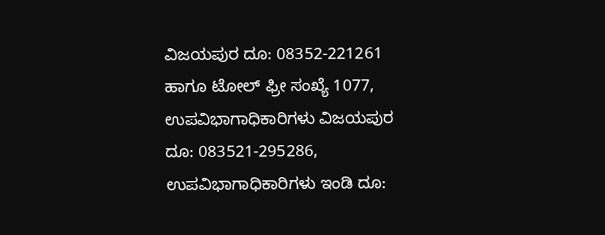ವಿಜಯಪುರ ದೂ: 08352-221261 ಹಾಗೂ ಟೋಲ್ ಫ್ರೀ ಸಂಖ್ಯೆ 1077, ಉಪವಿಭಾಗಾಧಿಕಾರಿಗಳು ವಿಜಯಪುರ ದೂ: 083521-295286, ಉಪವಿಭಾಗಾಧಿಕಾರಿಗಳು ಇಂಡಿ ದೂ: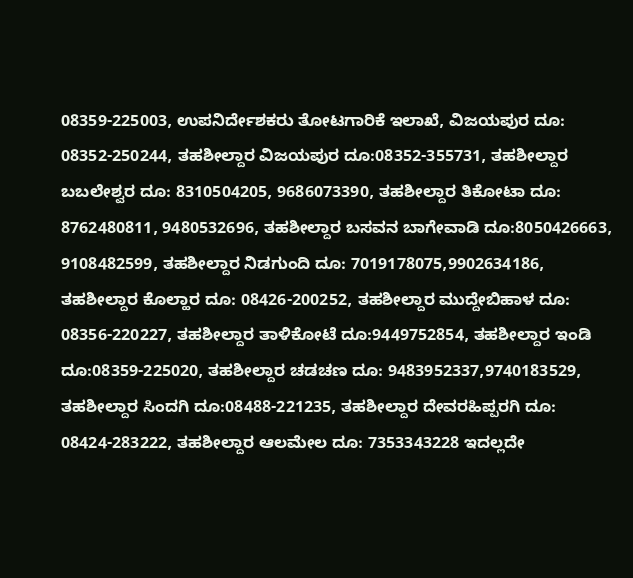08359-225003, ಉಪನಿರ್ದೇಶಕರು ತೋಟಗಾರಿಕೆ ಇಲಾಖೆ, ವಿಜಯಪುರ ದೂ: 08352-250244, ತಹಶೀಲ್ದಾರ ವಿಜಯಪುರ ದೂ:08352-355731, ತಹಶೀಲ್ದಾರ ಬಬಲೇಶ್ವರ ದೂ: 8310504205, 9686073390, ತಹಶೀಲ್ದಾರ ತಿಕೋಟಾ ದೂ: 8762480811, 9480532696, ತಹಶೀಲ್ದಾರ ಬಸವನ ಬಾಗೇವಾಡಿ ದೂ:8050426663, 9108482599, ತಹಶೀಲ್ದಾರ ನಿಡಗುಂದಿ ದೂ: 7019178075,9902634186, ತಹಶೀಲ್ದಾರ ಕೊಲ್ಹಾರ ದೂ: 08426-200252, ತಹಶೀಲ್ದಾರ ಮುದ್ದೇಬಿಹಾಳ ದೂ: 08356-220227, ತಹಶೀಲ್ದಾರ ತಾಳಿಕೋಟೆ ದೂ:9449752854, ತಹಶೀಲ್ದಾರ ಇಂಡಿ ದೂ:08359-225020, ತಹಶೀಲ್ದಾರ ಚಡಚಣ ದೂ: 9483952337,9740183529, ತಹಶೀಲ್ದಾರ ಸಿಂದಗಿ ದೂ:08488-221235, ತಹಶೀಲ್ದಾರ ದೇವರಹಿಪ್ಪರಗಿ ದೂ: 08424-283222, ತಹಶೀಲ್ದಾರ ಆಲಮೇಲ ದೂ: 7353343228 ಇದಲ್ಲದೇ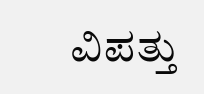ವಿಪತ್ತು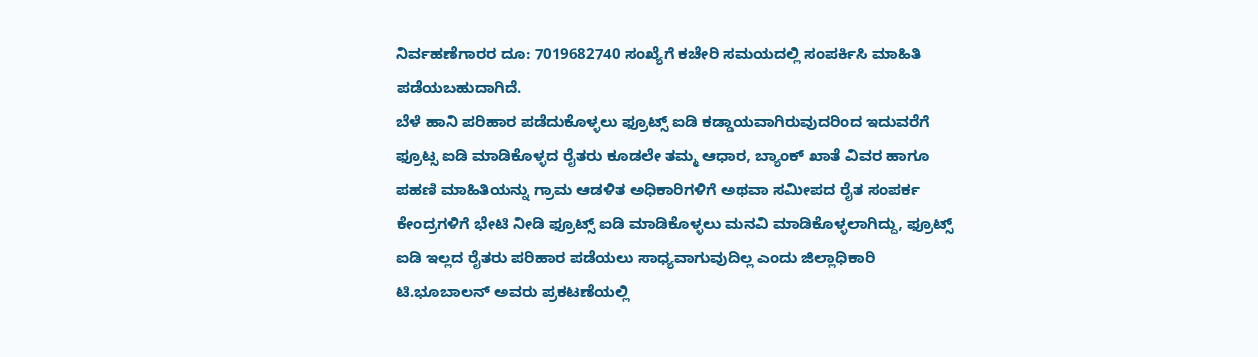ನಿರ್ವಹಣೆಗಾರರ ದೂ: 7019682740 ಸಂಖ್ಯೆಗೆ ಕಚೇರಿ ಸಮಯದಲ್ಲಿ ಸಂಪರ್ಕಿಸಿ ಮಾಹಿತಿ ಪಡೆಯಬಹುದಾಗಿದೆ.
ಬೆಳೆ ಹಾನಿ ಪರಿಹಾರ ಪಡೆದುಕೊಳ್ಳಲು ಫ್ರೂಟ್ಸ್ ಐಡಿ ಕಡ್ಡಾಯವಾಗಿರುವುದರಿಂದ ಇದುವರೆಗೆ ಫ್ರೂಟ್ಸ ಐಡಿ ಮಾಡಿಕೊಳ್ಳದ ರೈತರು ಕೂಡಲೇ ತಮ್ಮ ಆಧಾರ, ಬ್ಯಾಂಕ್ ಖಾತೆ ವಿವರ ಹಾಗೂ ಪಹಣಿ ಮಾಹಿತಿಯನ್ನು ಗ್ರಾಮ ಆಡಳಿತ ಅಧಿಕಾರಿಗಳಿಗೆ ಅಥವಾ ಸಮೀಪದ ರೈತ ಸಂಪರ್ಕ ಕೇಂದ್ರಗಳಿಗೆ ಭೇಟಿ ನೀಡಿ ಫ್ರೂಟ್ಸ್ ಐಡಿ ಮಾಡಿಕೊಳ್ಳಲು ಮನವಿ ಮಾಡಿಕೊಳ್ಳಲಾಗಿದ್ದು, ಫ್ರೂಟ್ಸ್ ಐಡಿ ಇಲ್ಲದ ರೈತರು ಪರಿಹಾರ ಪಡೆಯಲು ಸಾಧ್ಯವಾಗುವುದಿಲ್ಲ ಎಂದು ಜಿಲ್ಲಾಧಿಕಾರಿ ಟಿ.ಭೂಬಾಲನ್ ಅವರು ಪ್ರಕಟಣೆಯಲ್ಲಿ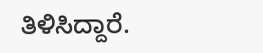ತಿಳಿಸಿದ್ದಾರೆ.